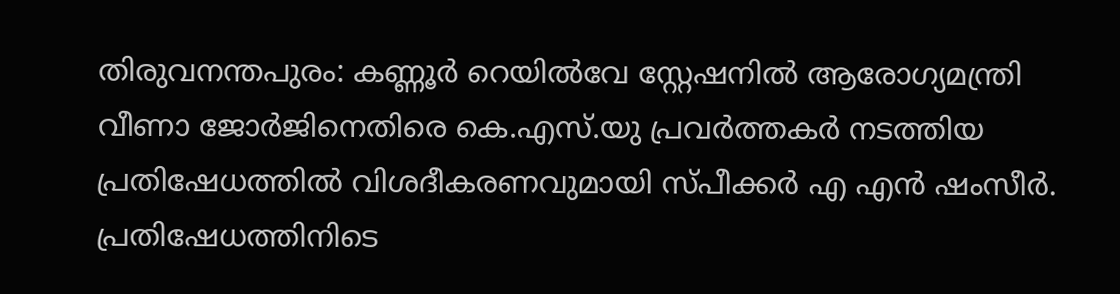തിരുവനന്തപുരം: കണ്ണൂർ റെയിൽവേ സ്റ്റേഷനിൽ ആരോഗ്യമന്ത്രി വീണാ ജോർജിനെതിരെ കെ.എസ്.യു പ്രവർത്തകർ നടത്തിയ പ്രതിഷേധത്തിൽ വിശദീകരണവുമായി സ്പീക്കർ എ എൻ ഷംസീർ. പ്രതിഷേധത്തിനിടെ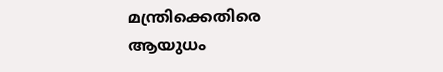മന്ത്രിക്കെതിരെ ആയുധം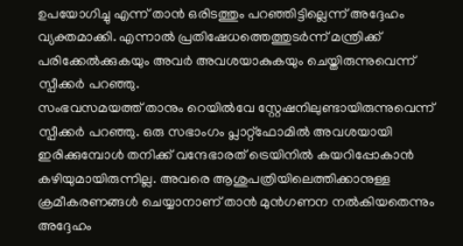ഉപയോഗിച്ചു എന്ന് താൻ ഒരിടത്തും പറഞ്ഞിട്ടില്ലെന്ന് അദ്ദേഹം വ്യക്തമാക്കി. എന്നാൽ പ്രതിഷേധത്തെത്തുടർന്ന് മന്ത്രിക്ക് പരിക്കേൽക്കുകയും അവർ അവശയാകുകയും ചെയ്തിരുന്നുവെന്ന് സ്പീക്കർ പറഞ്ഞു.
സംഭവസമയത്ത് താനും റെയിൽവേ സ്റ്റേഷനിലുണ്ടായിരുന്നുവെന്ന് സ്പീക്കർ പറഞ്ഞു. ഒരു സഭാംഗം പ്ലാറ്റ്ഫോമിൽ അവശയായി ഇരിക്കുമ്പോൾ തനിക്ക് വന്ദേഭാരത് ട്രെയിനിൽ കയറിപ്പോകാൻ കഴിയുമായിരുന്നില്ല. അവരെ ആശുപത്രിയിലെത്തിക്കാനുള്ള ക്രമീകരണങ്ങൾ ചെയ്യാനാണ് താൻ മുൻഗണന നൽകിയതെന്നും അദ്ദേഹം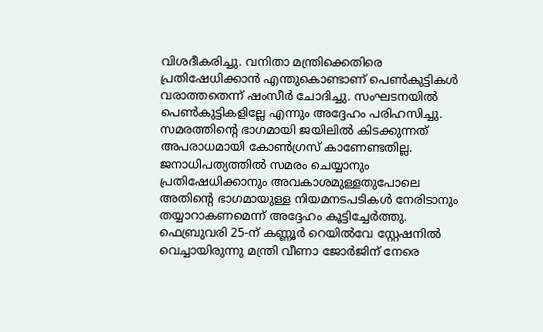വിശദീകരിച്ചു. വനിതാ മന്ത്രിക്കെതിരെ പ്രതിഷേധിക്കാൻ എന്തുകൊണ്ടാണ് പെൺകുട്ടികൾ വരാത്തതെന്ന് ഷംസീർ ചോദിച്ചു. സംഘടനയിൽ പെൺകുട്ടികളില്ലേ എന്നും അദ്ദേഹം പരിഹസിച്ചു. സമരത്തിന്റെ ഭാഗമായി ജയിലിൽ കിടക്കുന്നത് അപരാധമായി കോൺഗ്രസ് കാണേണ്ടതില്ല. ജനാധിപത്യത്തിൽ സമരം ചെയ്യാനും പ്രതിഷേധിക്കാനും അവകാശമുള്ളതുപോലെ അതിന്റെ ഭാഗമായുള്ള നിയമനടപടികൾ നേരിടാനും തയ്യാറാകണമെന്ന് അദ്ദേഹം കൂട്ടിച്ചേർത്തു. ഫെബ്രുവരി 25-ന് കണ്ണൂർ റെയിൽവേ സ്റ്റേഷനിൽ വെച്ചായിരുന്നു മന്ത്രി വീണാ ജോർജിന് നേരെ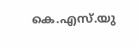കെ.എസ്.യു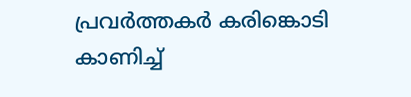പ്രവർത്തകർ കരിങ്കൊടി കാണിച്ച്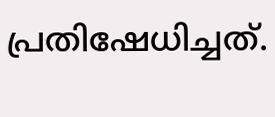പ്രതിഷേധിച്ചത്.